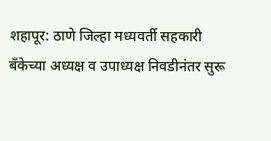शहापूर: ठाणे जिल्हा मध्यवर्ती सहकारी बँकेच्या अध्यक्ष व उपाध्यक्ष निवडीनंतर सुरू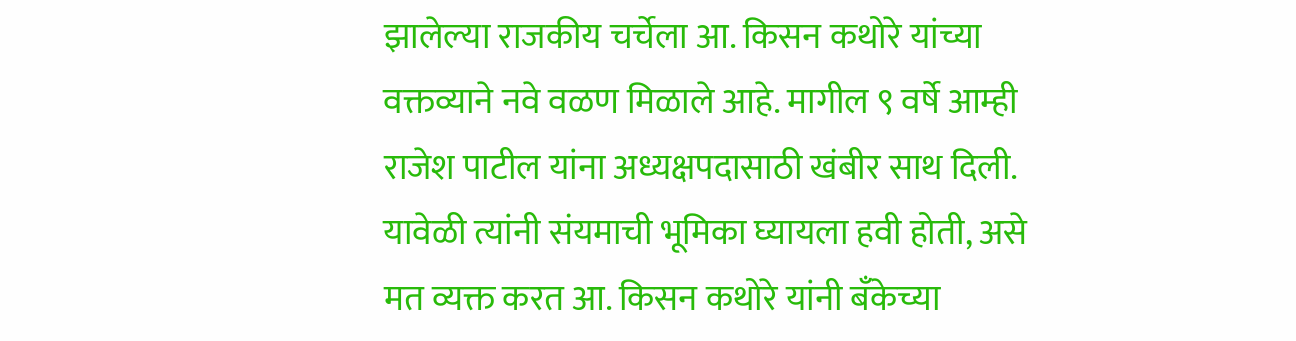झालेल्या राजकीय चर्चेला आ. किसन कथोरे यांच्या वक्तव्याने नवे वळण मिळाले आहे. मागील ९ वर्षे आम्ही राजेश पाटील यांना अध्यक्षपदासाठी खंबीर साथ दिली.
यावेळी त्यांनी संयमाची भूमिका घ्यायला हवी होती, असे मत व्यक्त करत आ. किसन कथोरे यांनी बँकेच्या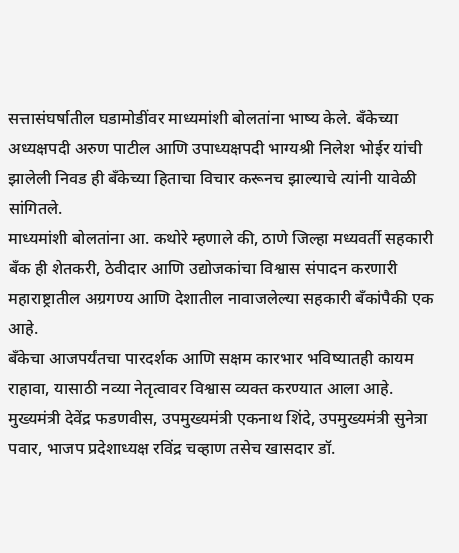सत्तासंघर्षातील घडामोडींवर माध्यमांशी बोलतांना भाष्य केले. बँकेच्या अध्यक्षपदी अरुण पाटील आणि उपाध्यक्षपदी भाग्यश्री निलेश भोईर यांची झालेली निवड ही बँकेच्या हिताचा विचार करूनच झाल्याचे त्यांनी यावेळी सांगितले.
माध्यमांशी बोलतांना आ. कथोरे म्हणाले की, ठाणे जिल्हा मध्यवर्ती सहकारी बँक ही शेतकरी, ठेवीदार आणि उद्योजकांचा विश्वास संपादन करणारी महाराष्ट्रातील अग्रगण्य आणि देशातील नावाजलेल्या सहकारी बँकांपैकी एक आहे.
बँकेचा आजपर्यंतचा पारदर्शक आणि सक्षम कारभार भविष्यातही कायम राहावा, यासाठी नव्या नेतृत्वावर विश्वास व्यक्त करण्यात आला आहे. मुख्यमंत्री देवेंद्र फडणवीस, उपमुख्यमंत्री एकनाथ शिंदे, उपमुख्यमंत्री सुनेत्रा पवार, भाजप प्रदेशाध्यक्ष रविंद्र चव्हाण तसेच खासदार डॉ.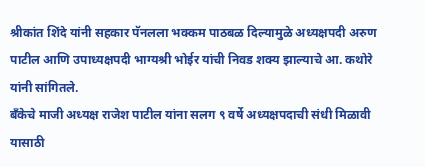श्रीकांत शिंदे यांनी सहकार पॅनलला भक्कम पाठबळ दिल्यामुळे अध्यक्षपदी अरुण पाटील आणि उपाध्यक्षपदी भाग्यश्री भोईर यांची निवड शक्य झाल्याचे आ. कथोरे यांनी सांगितले.
बँकेचे माजी अध्यक्ष राजेश पाटील यांना सलग ९ वर्षे अध्यक्षपदाची संधी मिळावी यासाठी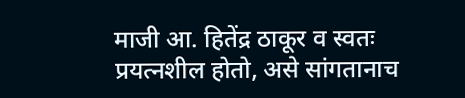माजी आ. हितेंद्र ठाकूर व स्वतः प्रयत्नशील होतो, असे सांगतानाच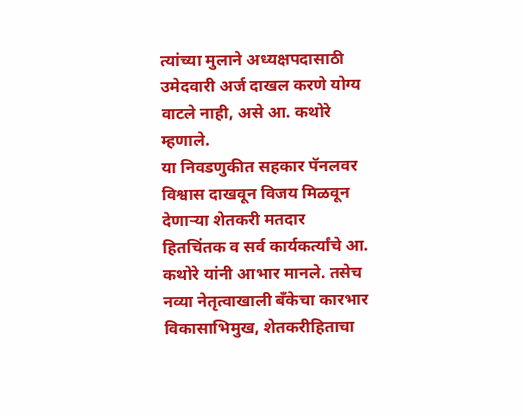त्यांच्या मुलाने अध्यक्षपदासाठी उमेदवारी अर्ज दाखल करणे योग्य वाटले नाही, असे आ. कथोरे म्हणाले.
या निवडणुकीत सहकार पॅनलवर विश्वास दाखवून विजय मिळवून देणाऱ्या शेतकरी मतदार हितचिंतक व सर्व कार्यकर्त्यांचे आ. कथोरे यांनी आभार मानले. तसेच नव्या नेतृत्वाखाली बँकेचा कारभार विकासाभिमुख, शेतकरीहिताचा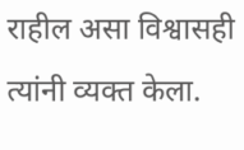राहील असा विश्वासही त्यांनी व्यक्त केला.